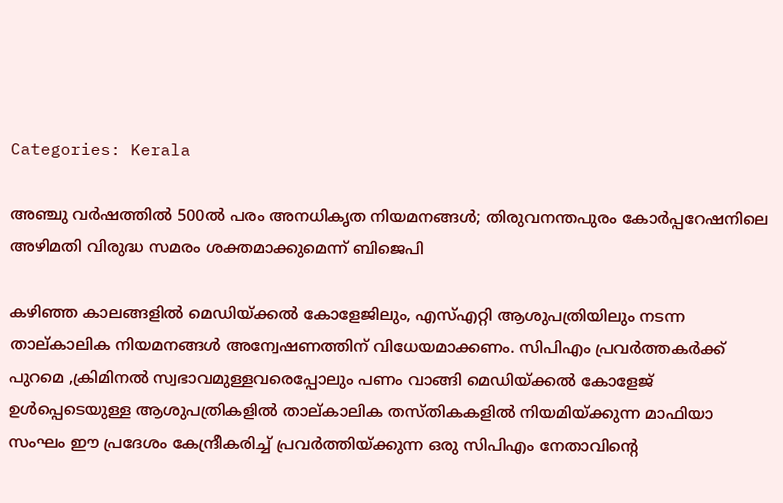Categories: Kerala

അഞ്ചു വര്‍ഷത്തില്‍ 500ല്‍ പരം അനധികൃത നിയമനങ്ങള്‍; തിരുവനന്തപുരം കോര്‍പ്പറേഷനിലെ അഴിമതി വിരുദ്ധ സമരം ശക്തമാക്കുമെന്ന് ബിജെപി

കഴിഞ്ഞ കാലങ്ങളില്‍ മെഡിയ്ക്കല്‍ കോളേജിലും, എസ്എറ്റി ആശുപത്രിയിലും നടന്ന താല്കാലിക നിയമനങ്ങള്‍ അന്വേഷണത്തിന് വിധേയമാക്കണം. സിപിഎം പ്രവര്‍ത്തകര്‍ക്ക് പുറമെ ,ക്രിമിനല്‍ സ്വഭാവമുള്ളവരെപ്പോലും പണം വാങ്ങി മെഡിയ്ക്കല്‍ കോളേജ് ഉള്‍പ്പെടെയുള്ള ആശുപത്രികളില്‍ താല്കാലിക തസ്തികകളില്‍ നിയമിയ്ക്കുന്ന മാഫിയാ സംഘം ഈ പ്രദേശം കേന്ദ്രീകരിച്ച് പ്രവര്‍ത്തിയ്ക്കുന്ന ഒരു സിപിഎം നേതാവിന്റെ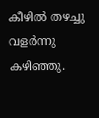കീഴില്‍ തഴച്ചു വളര്‍ന്നു കഴിഞ്ഞു.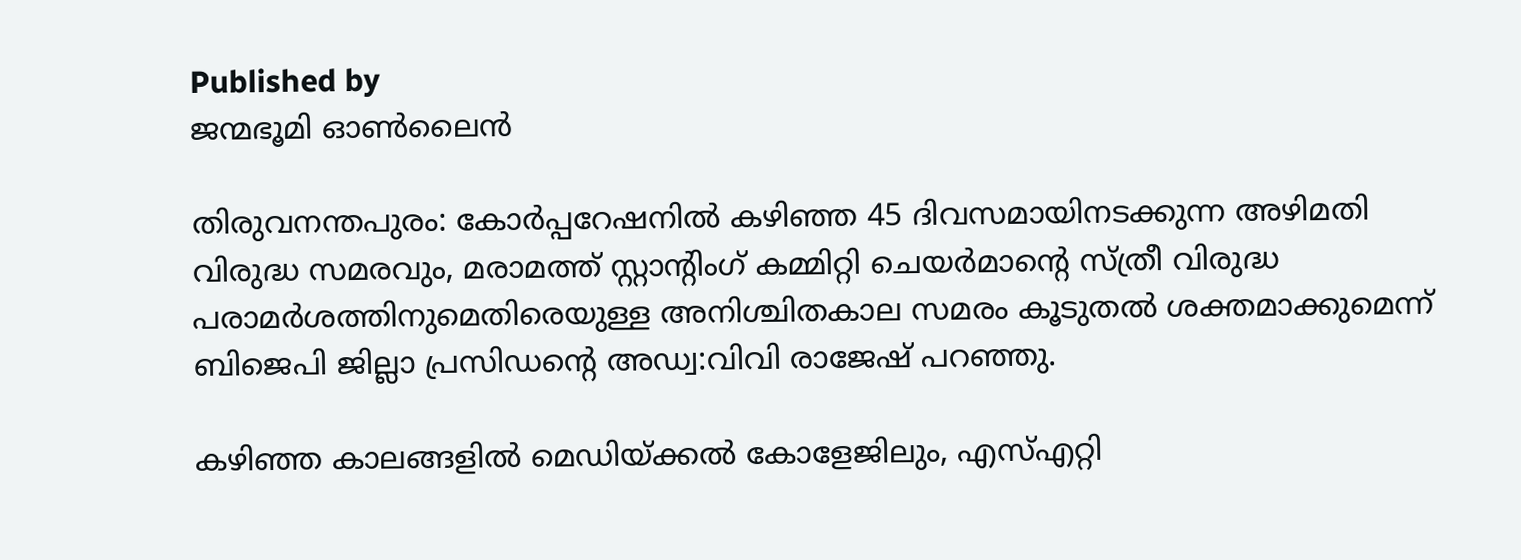Published by
ജന്മഭൂമി ഓണ്‍ലൈന്‍

തിരുവനന്തപുരം: കോര്‍പ്പറേഷനില്‍ കഴിഞ്ഞ 45 ദിവസമായിനടക്കുന്ന അഴിമതി വിരുദ്ധ സമരവും, മരാമത്ത് സ്റ്റാന്റിംഗ് കമ്മിറ്റി ചെയര്‍മാന്റെ സ്ത്രീ വിരുദ്ധ പരാമര്‍ശത്തിനുമെതിരെയുള്ള അനിശ്ചിതകാല സമരം കൂടുതല്‍ ശക്തമാക്കുമെന്ന് ബിജെപി ജില്ലാ പ്രസിഡന്റെ അഡ്വ:വിവി രാജേഷ് പറഞ്ഞു.

കഴിഞ്ഞ കാലങ്ങളില്‍ മെഡിയ്‌ക്കല്‍ കോളേജിലും, എസ്എറ്റി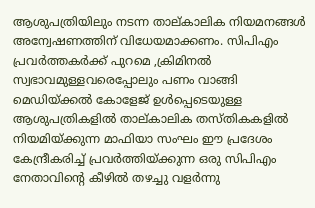ആശുപത്രിയിലും നടന്ന താല്കാലിക നിയമനങ്ങള്‍ അന്വേഷണത്തിന് വിധേയമാക്കണം. സിപിഎം പ്രവര്‍ത്തകര്‍ക്ക് പുറമെ ,ക്രിമിനല്‍ സ്വഭാവമുള്ളവരെപ്പോലും പണം വാങ്ങി മെഡിയ്‌ക്കല്‍ കോളേജ് ഉള്‍പ്പെടെയുള്ള ആശുപത്രികളില്‍ താല്കാലിക തസ്തികകളില്‍ നിയമിയ്‌ക്കുന്ന മാഫിയാ സംഘം ഈ പ്രദേശം കേന്ദ്രീകരിച്ച് പ്രവര്‍ത്തിയ്‌ക്കുന്ന ഒരു സിപിഎം നേതാവിന്റെ കീഴില്‍ തഴച്ചു വളര്‍ന്നു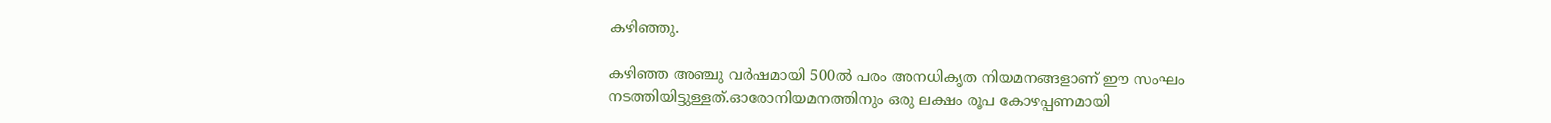കഴിഞ്ഞു.

കഴിഞ്ഞ അഞ്ചു വര്‍ഷമായി 500ല്‍ പരം അനധികൃത നിയമനങ്ങളാണ് ഈ സംഘം നടത്തിയിട്ടുള്ളത്.ഓരോനിയമനത്തിനും ഒരു ലക്ഷം രൂപ കോഴപ്പണമായി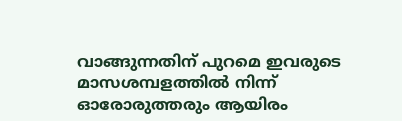വാങ്ങുന്നതിന് പുറമെ ഇവരുടെ മാസശമ്പളത്തില്‍ നിന്ന് ഓരോരുത്തരും ആയിരം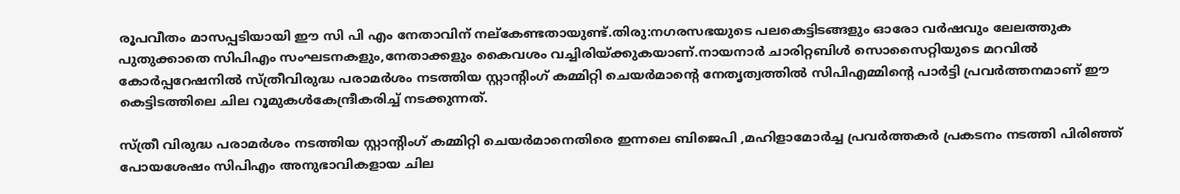രൂപവീതം മാസപ്പടിയായി ഈ സി പി എം നേതാവിന് നല്‌കേണ്ടതായുണ്ട്.തിരു:നഗരസഭയുടെ പലകെട്ടിടങ്ങളും ഓരോ വര്‍ഷവും ലേലത്തുക പുതുക്കാതെ സിപിഎം സംഘടനകളും,നേതാക്കളും കൈവശം വച്ചിരിയ്‌ക്കുകയാണ്.നായനാര്‍ ചാരിറ്റബിള്‍ സൊസൈറ്റിയുടെ മറവില്‍ കോര്‍പ്പറേഷനില്‍ സ്ത്രീവിരുദ്ധ പരാമര്‍ശം നടത്തിയ സ്റ്റാന്റിംഗ് കമ്മിറ്റി ചെയര്‍മാന്റെ നേതൃത്വത്തില്‍ സിപിഎമ്മിന്റെ പാര്‍ട്ടി പ്രവര്‍ത്തനമാണ് ഈ കെട്ടിടത്തിലെ ചില റൂമുകള്‍കേന്ദ്രീകരിച്ച് നടക്കുന്നത്.

സ്ത്രീ വിരുദ്ധ പരാമര്‍ശം നടത്തിയ സ്റ്റാന്റിംഗ് കമ്മിറ്റി ചെയര്‍മാനെതിരെ ഇന്നലെ ബിജെപി ,മഹിളാമോര്‍ച്ച പ്രവര്‍ത്തകര്‍ പ്രകടനം നടത്തി പിരിഞ്ഞ് പോയശേഷം സിപിഎം അനുഭാവികളായ ചില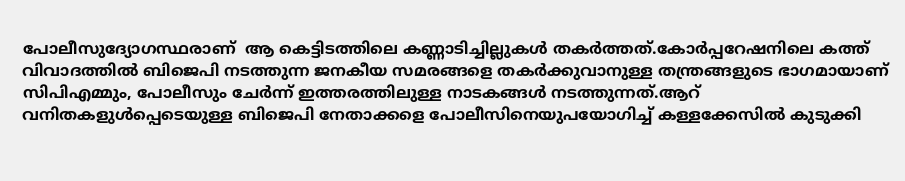പോലീസുദ്യോഗസ്ഥരാണ്  ആ കെട്ടിടത്തിലെ കണ്ണാടിച്ചില്ലുകള്‍ തകര്‍ത്തത്.കോര്‍പ്പറേഷനിലെ കത്ത് വിവാദത്തില്‍ ബിജെപി നടത്തുന്ന ജനകീയ സമരങ്ങളെ തകര്‍ക്കുവാനുള്ള തന്ത്രങ്ങളുടെ ഭാഗമായാണ് സിപിഎമ്മും, പോലീസും ചേര്‍ന്ന് ഇത്തരത്തിലുള്ള നാടകങ്ങള്‍ നടത്തുന്നത്.ആറ് വനിതകളുള്‍പ്പെടെയുള്ള ബിജെപി നേതാക്കളെ പോലീസിനെയുപയോഗിച്ച് കള്ളക്കേസില്‍ കുടുക്കി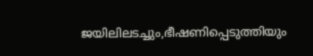ജയിലിലടച്ചും,ഭീഷണിപ്പെടുത്തിയും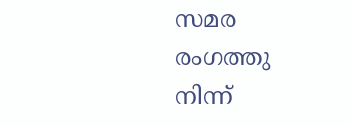സമര രംഗത്തു നിന്ന്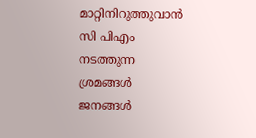മാറ്റിനിറുത്തുവാന്‍ സി പിഎം നടത്തുന്ന ശ്രമങ്ങള്‍ ജനങ്ങള്‍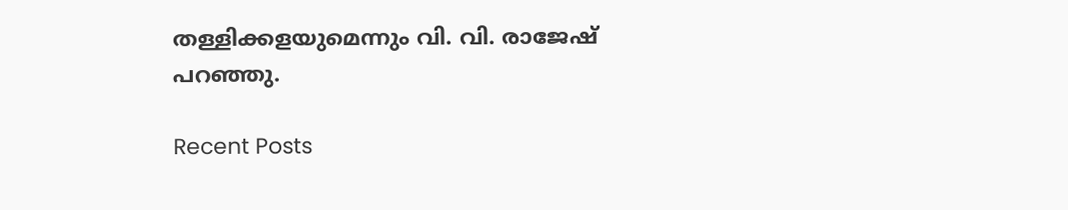തള്ളിക്കളയുമെന്നും വി. വി. രാജേഷ് പറഞ്ഞു.

Recent Posts